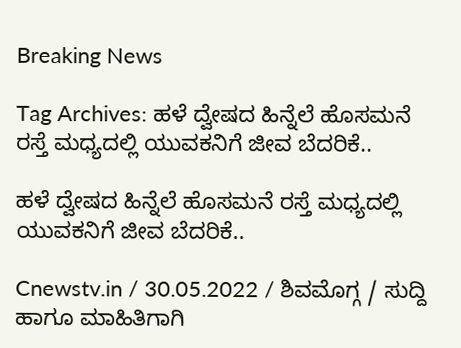Breaking News

Tag Archives: ಹಳೆ ದ್ವೇಷದ ಹಿನ್ನೆಲೆ ಹೊಸಮನೆ ರಸ್ತೆ ಮಧ್ಯದಲ್ಲಿ ಯುವಕನಿಗೆ ಜೀವ ಬೆದರಿಕೆ..

ಹಳೆ ದ್ವೇಷದ ಹಿನ್ನೆಲೆ ಹೊಸಮನೆ ರಸ್ತೆ ಮಧ್ಯದಲ್ಲಿ ಯುವಕನಿಗೆ ಜೀವ ಬೆದರಿಕೆ..

Cnewstv.in / 30.05.2022 / ಶಿವಮೊಗ್ಗ / ಸುದ್ದಿ ಹಾಗೂ ಮಾಹಿತಿಗಾಗಿ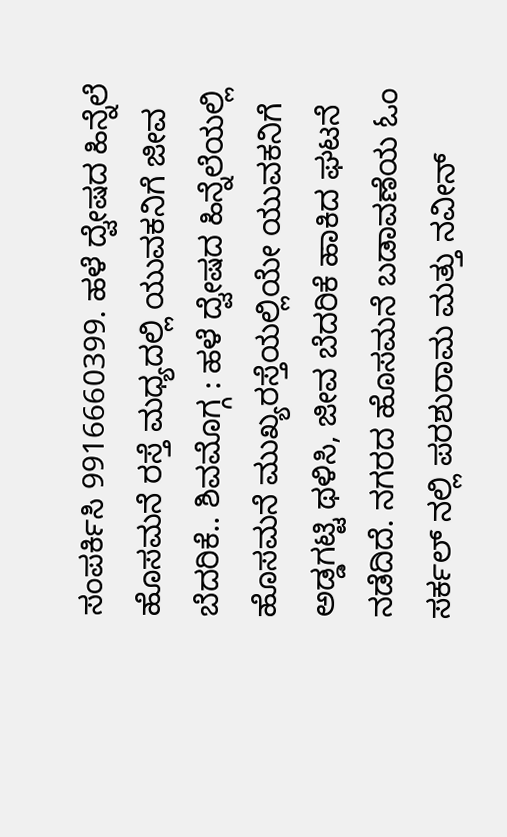ಸಂಪರ್ಕಿಸಿ 9916660399. ಹಳೆ ದ್ವೇಷದ ಹಿನ್ನೆಲೆ ಹೊಸಮನೆ ರಸ್ತೆ ಮಧ್ಯದಲ್ಲಿ ಯುವಕನಿಗೆ ಜೀವ ಬೆದರಿಕೆ.. ಶಿವಮೊಗ್ಗ : ಹಳೆ ದ್ವೇಷದ ಹಿನ್ನೆಲೆಯಲ್ಲಿ ಹೊಸಮನೆ ಮುಖ್ಯರಸ್ತೆಯಲ್ಲಿಯೇ ಯುವಕನಿಗೆ ಅಡ್ಡಗಟ್ಟಿ ಥಳಿಸಿ, ಜೀವ ಬೆದರಿಕೆ ಹಾಕಿದ ಘಟನೆ ನಡೆದಿದೆ. ನಗರದ ಹೊಸಮನೆ ಬಡಾವಣೆಯ ಓಂ ಸರ್ಕಲ್ ನಲ್ಲಿ ಪರಶುರಾಮ ಮತ್ತು ನವೀನ್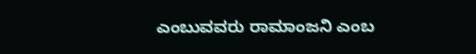ಎಂಬುವವರು ರಾಮಾಂಜನಿ ಎಂಬ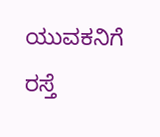ಯುವಕನಿಗೆ ರಸ್ತೆ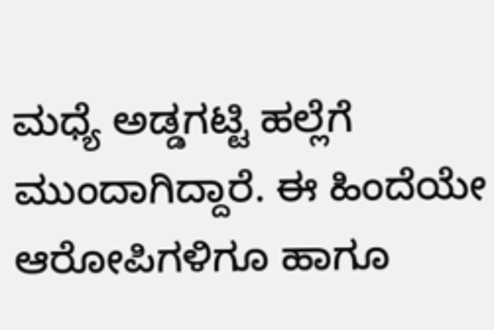ಮಧ್ಯೆ ಅಡ್ಡಗಟ್ಟಿ ಹಲ್ಲೆಗೆ ಮುಂದಾಗಿದ್ದಾರೆ. ಈ ಹಿಂದೆಯೇ ಆರೋಪಿಗಳಿಗೂ ಹಾಗೂ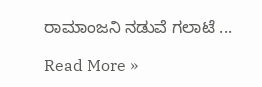ರಾಮಾಂಜನಿ ನಡುವೆ ಗಲಾಟೆ ...

Read More »